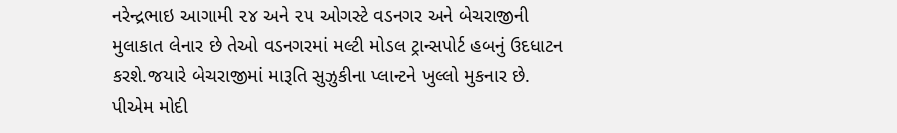નરેન્દ્રભાઇ આગામી ૨૪ અને ૨૫ ઓગસ્ટે વડનગર અને બેચરાજીની મુલાકાત લેનાર છે તેઓ વડનગરમાં મલ્ટી મોડલ ટ્રાન્સપોર્ટ હબનું ઉદધાટન કરશે.જયારે બેચરાજીમાં મારૂતિ સુઝુકીના પ્લાન્ટને ખુલ્લો મુકનાર છે. પીએમ મોદી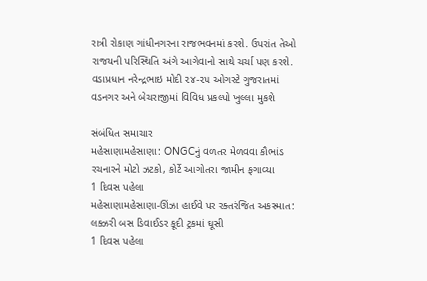રાત્રી રોકાણ ગાંધીનગરના રાજભવનમાં કરશે. ઉપરાંત તેઓ રાજયની પરિસ્થિતિ અંગે આગેવાનો સાથે ચર્ચા પણ કરશે.
વડાપ્રધાન નરેન્દ્રભાઇ મોદી ૨૪-૨૫ ઓગસ્ટે ગુજરાતમાં વડનગર અને બેચરાજીમાં વિવિધ પ્રકલ્પો ખુલ્લા મુકશે

સંબંધિત સમાચાર
મહેસાણામહેસાણા: ONGCનું વળતર મેળવવા કૌભાંડ રચનારને મોટો ઝટકો, કોર્ટે આગોતરા જામીન ફગાવ્યા
1 દિવસ પહેલા
મહેસાણામહેસાણા-ઊંઝા હાઈવે પર રક્તરંજિત અકસ્માત: લક્ઝરી બસ ડિવાઈડર કૂદી ટ્રકમાં ઘૂસી
1 દિવસ પહેલા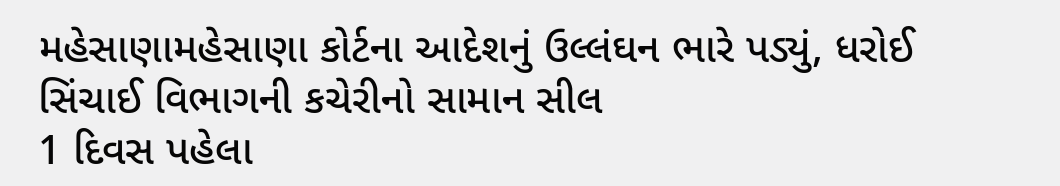મહેસાણામહેસાણા કોર્ટના આદેશનું ઉલ્લંઘન ભારે પડ્યું, ધરોઈ સિંચાઈ વિભાગની કચેરીનો સામાન સીલ
1 દિવસ પહેલા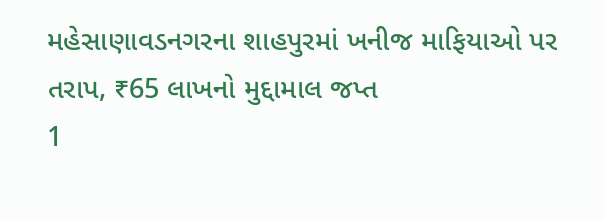મહેસાણાવડનગરના શાહપુરમાં ખનીજ માફિયાઓ પર તરાપ, ₹65 લાખનો મુદ્દામાલ જપ્ત
1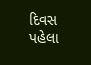દિવસ પહેલા